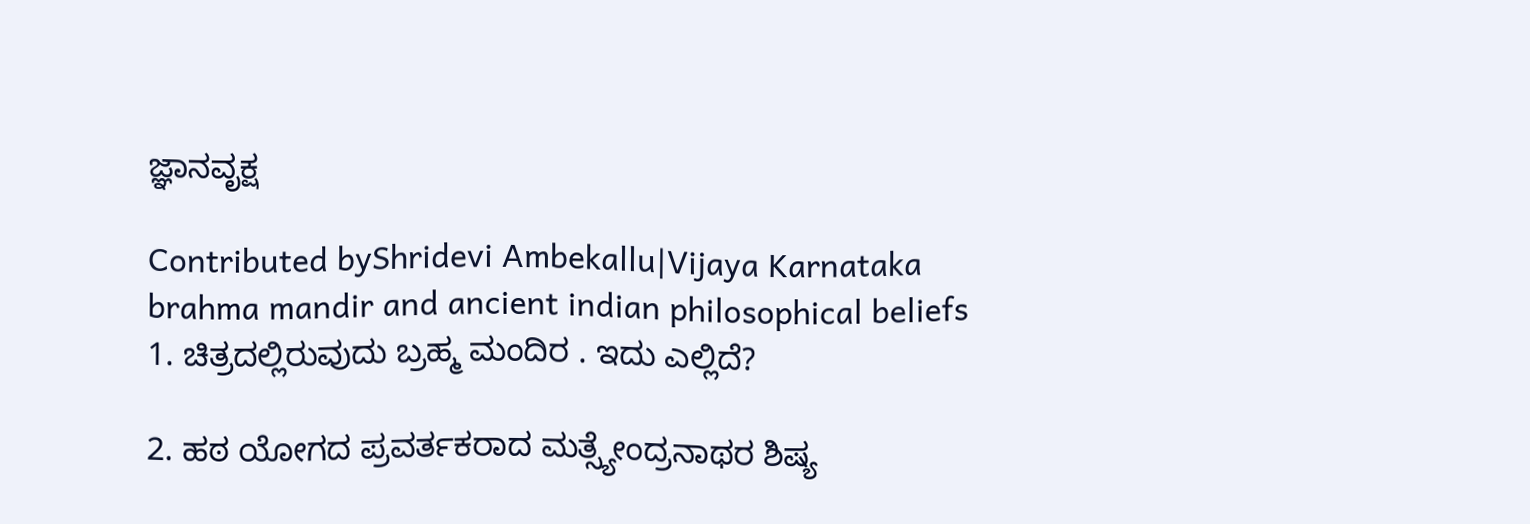ಜ್ಞಾನವೃಕ್ಷ

Contributed byShridevi Ambekallu|Vijaya Karnataka
brahma mandir and ancient indian philosophical beliefs
1. ಚಿತ್ರದಲ್ಲಿರುವುದು ಬ್ರಹ್ಮ ಮಂದಿರ . ಇದು ಎಲ್ಲಿದೆ?

2. ಹಠ ಯೋಗದ ಪ್ರವರ್ತಕರಾದ ಮತ್ಸ್ಯೇಂದ್ರನಾಥರ ಶಿಷ್ಯ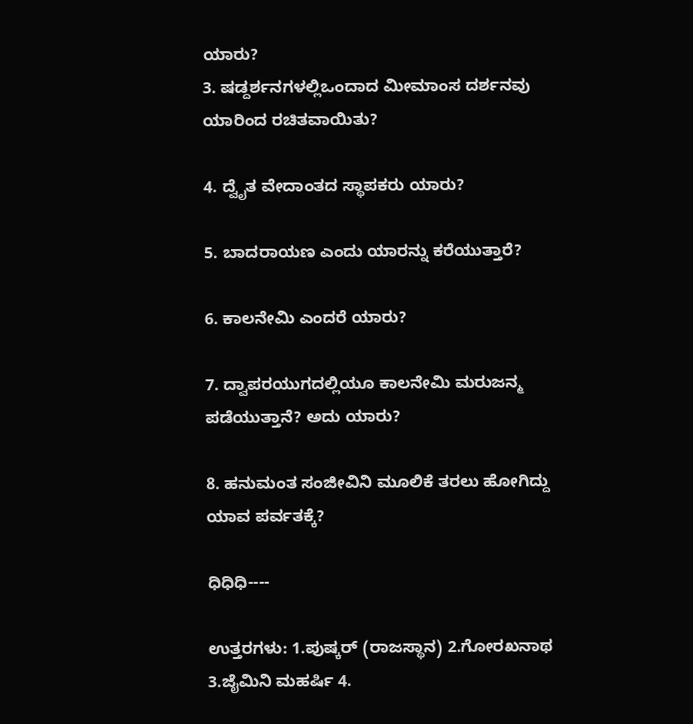ಯಾರು?
3. ಷಡ್ದರ್ಶನಗಳಲ್ಲಿಒಂದಾದ ಮೀಮಾಂಸ ದರ್ಶನವು ಯಾರಿಂದ ರಚಿತವಾಯಿತು?

4. ದ್ವೈತ ವೇದಾಂತದ ಸ್ಥಾಪಕರು ಯಾರು?

5. ಬಾದರಾಯಣ ಎಂದು ಯಾರನ್ನು ಕರೆಯುತ್ತಾರೆ?

6. ಕಾಲನೇಮಿ ಎಂದರೆ ಯಾರು?

7. ದ್ವಾಪರಯುಗದಲ್ಲಿಯೂ ಕಾಲನೇಮಿ ಮರುಜನ್ಮ ಪಡೆಯುತ್ತಾನೆ? ಅದು ಯಾರು?

8. ಹನುಮಂತ ಸಂಜೀವಿನಿ ಮೂಲಿಕೆ ತರಲು ಹೋಗಿದ್ದು ಯಾವ ಪರ್ವತಕ್ಕೆ?

ಧಿಧಿಧಿ----

ಉತ್ತರಗಳು: 1.ಪುಷ್ಕರ್ (ರಾಜಸ್ಥಾನ) 2.ಗೋರಖನಾಥ 3.ಜೈಮಿನಿ ಮಹರ್ಷಿ 4.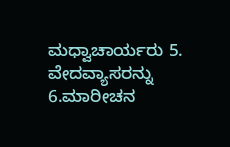ಮಧ್ವಾಚಾರ್ಯರು 5. ವೇದವ್ಯಾಸರನ್ನು 6.ಮಾರೀಚನ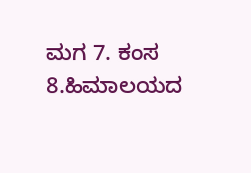ಮಗ 7. ಕಂಸ 8.ಹಿಮಾಲಯದ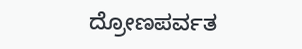ದ್ರೋಣಪರ್ವತ